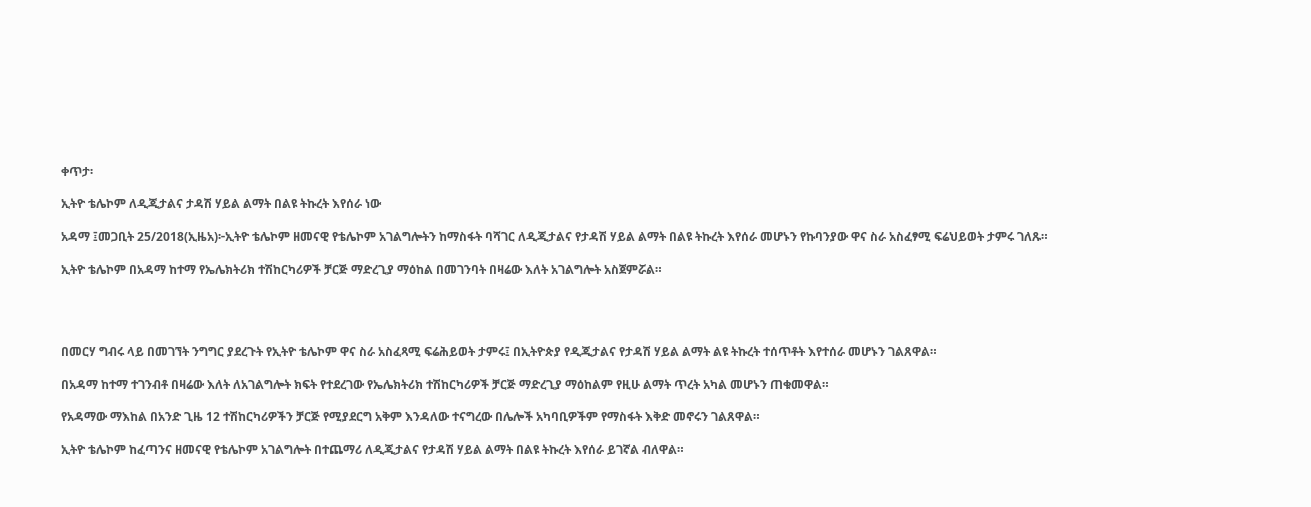ቀጥታ፡

ኢትዮ ቴሌኮም ለዲጂታልና ታዳሽ ሃይል ልማት በልዩ ትኩረት እየሰራ ነው

አዳማ ፤መጋቢት 25/2018(ኢዜአ)፦ኢትዮ ቴሌኮም ዘመናዊ የቴሌኮም አገልግሎትን ከማስፋት ባሻገር ለዲጂታልና የታዳሽ ሃይል ልማት በልዩ ትኩረት እየሰራ መሆኑን የኩባንያው ዋና ስራ አስፈፃሚ ፍሬህይወት ታምሩ ገለጹ።

ኢትዮ ቴሌኮም በአዳማ ከተማ የኤሌክትሪክ ተሽከርካሪዎች ቻርጅ ማድረጊያ ማዕከል በመገንባት በዛሬው እለት አገልግሎት አስጀምሯል።




በመርሃ ግብሩ ላይ በመገኘት ንግግር ያደረጉት የኢትዮ ቴሌኮም ዋና ስራ አስፈጻሚ ፍሬሕይወት ታምሩ፤ በኢትዮጵያ የዲጂታልና የታዳሽ ሃይል ልማት ልዩ ትኩረት ተሰጥቶት እየተሰራ መሆኑን ገልጸዋል።

በአዳማ ከተማ ተገንብቶ በዛሬው እለት ለአገልግሎት ክፍት የተደረገው የኤሌክትሪክ ተሽከርካሪዎች ቻርጅ ማድረጊያ ማዕከልም የዚሁ ልማት ጥረት አካል መሆኑን ጠቁመዋል።

የአዳማው ማእከል በአንድ ጊዜ 12 ተሽከርካሪዎችን ቻርጅ የሚያደርግ አቅም እንዳለው ተናግረው በሌሎች አካባቢዎችም የማስፋት እቅድ መኖሩን ገልጸዋል።

ኢትዮ ቴሌኮም ከፈጣንና ዘመናዊ የቴሌኮም አገልግሎት በተጨማሪ ለዲጂታልና የታዳሽ ሃይል ልማት በልዩ ትኩረት እየሰራ ይገኛል ብለዋል።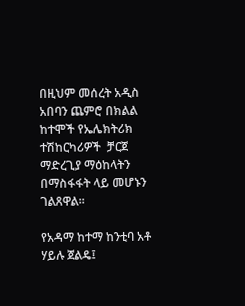በዚህም መሰረት አዲስ አበባን ጨምሮ በክልል ከተሞች የኤሌክትሪክ ተሽከርካሪዎች  ቻርጀ ማድረጊያ ማዕከላትን በማስፋፋት ላይ መሆኑን ገልጸዋል።

የአዳማ ከተማ ከንቲባ አቶ ሃይሉ ጀልዴ፤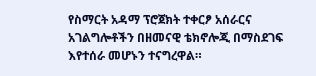የስማርት አዳማ ፕሮጀክት ተቀርፆ አሰራርና አገልግሎቶችን በዘመናዊ ቴክኖሎጂ በማስደገፍ እየተሰራ መሆኑን ተናግረዋል።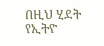በዚህ ሂደት የኢትዮ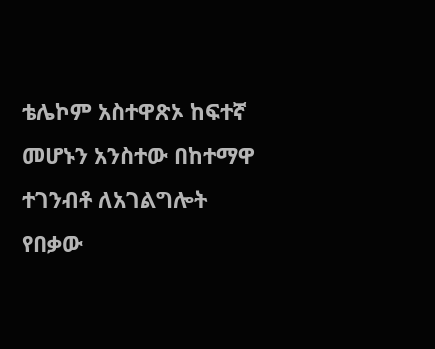ቴሌኮም አስተዋጽኦ ከፍተኛ መሆኑን አንስተው በከተማዋ ተገንብቶ ለአገልግሎት የበቃው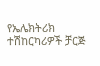የኤሌክትሪክ ተሽከርካሪዎች ቻርጅ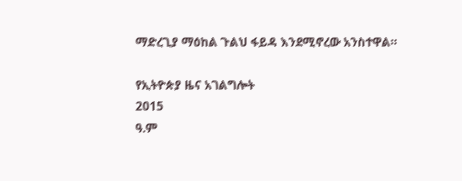ማድረጊያ ማዕከል ጉልህ ፋይዳ እንደሚኖረው አንስተዋል።

የኢትዮጵያ ዜና አገልግሎት
2015
ዓ.ም